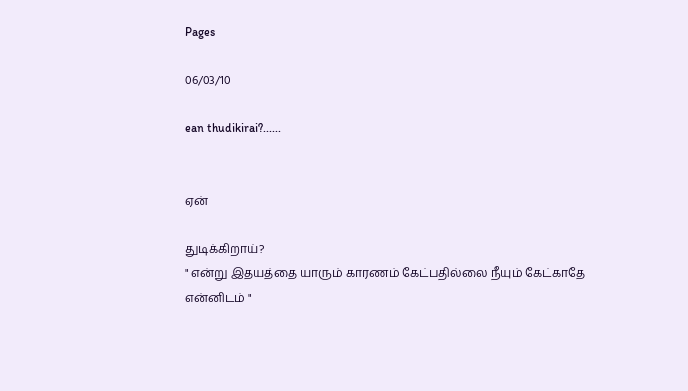Pages

06/03/10

ean thudikirai?......


ஏன்

துடிக்கிறாய்?
" என்று இதயத்தை யாரும் காரணம் கேட்பதில்லை நீயும் கேட்காதே
என்னிடம் "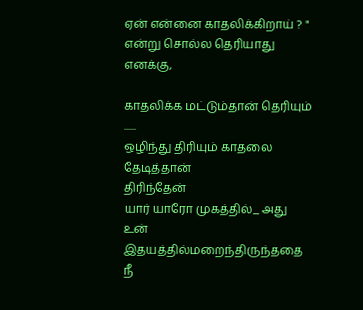ஏன் என்னை காதலிக்கிறாய் ? "
என்று சொல்ல தெரியாது எனக்கு,

காதலிக்க மட்டும்தான் தெரியும் ......
ஒழிந்து திரியும் காதலை தேடித்தான்
திரிந்தேன்
யார் யாரோ முகத்தில்_ அது
உன் இதயத்தில்மறைந்திருந்ததை நீ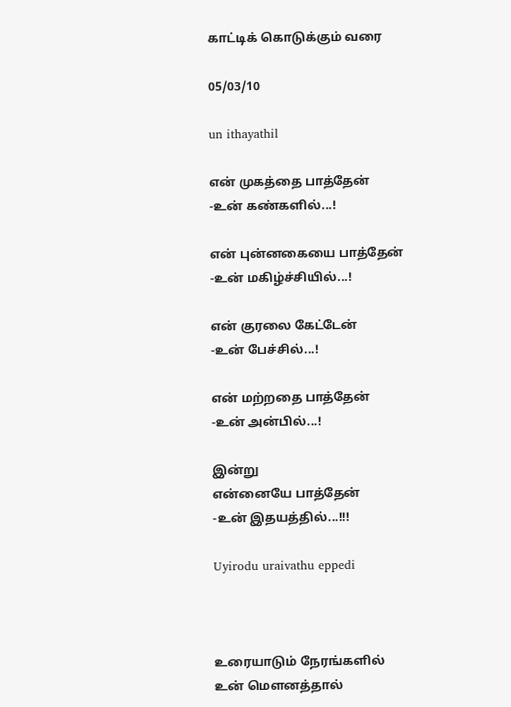காட்டிக் கொடுக்கும் வரை

05/03/10

un ithayathil

என் முகத்தை பாத்தேன்
-உன் கண்களில்...!

என் புன்னகையை பாத்தேன்
-உன் மகிழ்ச்சியில்...!

என் குரலை கேட்டேன்
-உன் பேச்சில்...!

என் மற்றதை பாத்தேன்
-உன் அன்பில்...!

இன்று
என்னையே பாத்தேன்
-உன் இதயத்தில்...!!!

Uyirodu uraivathu eppedi



உரையாடும் நேரங்களில்
உன் மௌனத்தால்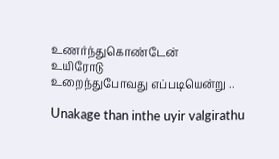உணர்ந்துகொண்டேன்
உயிரோடு
உறைந்துபோவது எப்படியென்று ..

Unakage than inthe uyir valgirathu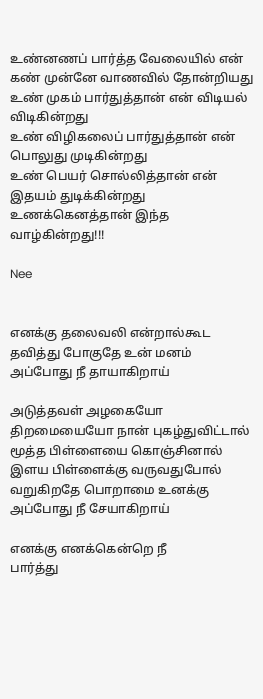உண்னணப் பார்த்த வேலையில் என் கண் முன்னே வாணவில் தோன்றியது
உண் முகம் பார்துத்தான் என் விடியல் விடிகின்றது
உண் விழிகலைப் பார்துத்தான் என் பொலுது முடிகின்றது
உண் பெயர் சொல்லித்தான் என் இதயம் துடிக்கின்றது
உணக்கெனத்தான் இந்த வாழ்கின்றது!!!

Nee


எனக்கு தலைவலி என்றால்கூட
தவித்து போகுதே உன் மனம்
அப்போது நீ தாயாகிறாய்

அடுத்தவள் அழகையோ
திறமையையோ நான் புகழ்துவிட்டால்
மூத்த பிள்ளையை கொஞ்சினால்
இளய பிள்ளைக்கு வருவதுபோல்
வறுகிறதே பொறாமை உனக்கு
அப்போது நீ சேயாகிறாய்

எனக்கு எனக்கென்றெ நீ
பார்த்து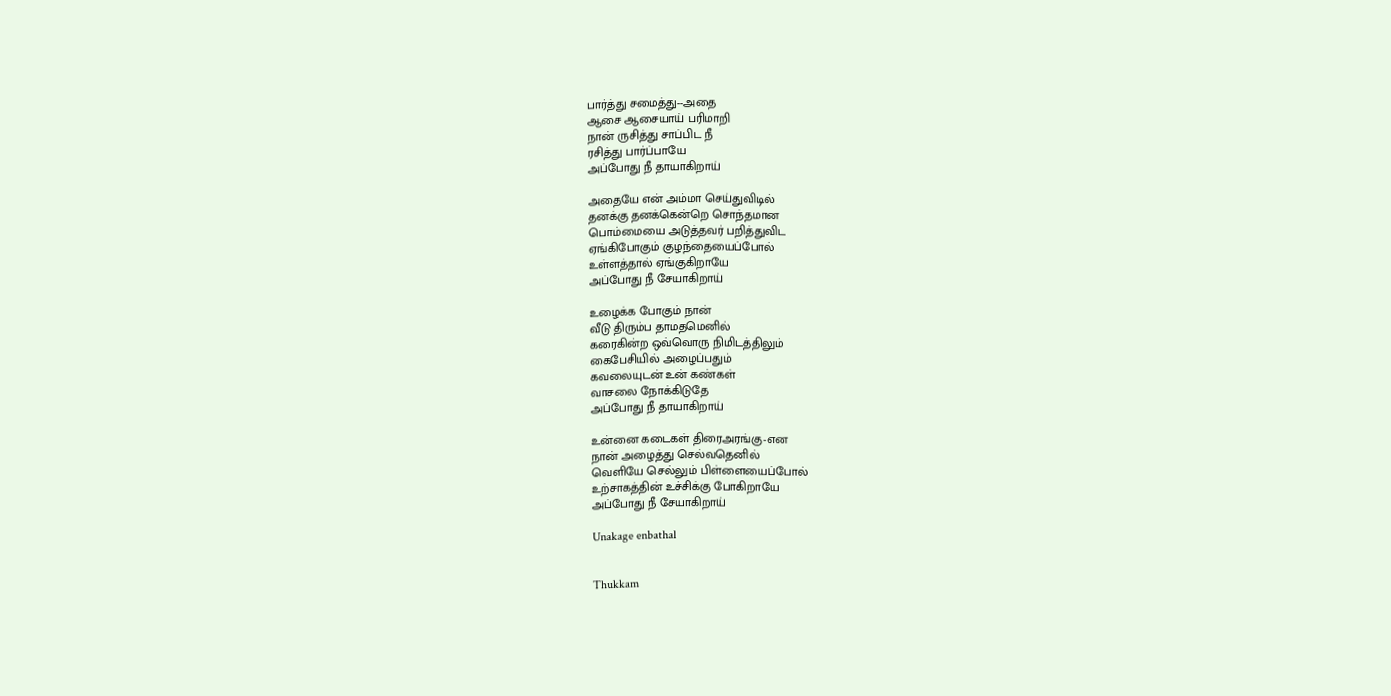பார்த்து சமைத்து--அதை
ஆசை ஆசையாய் பரிமாறி
நான் ருசித்து சாப்பிட நீ
ரசித்து பார்ப்பாயே
அப்போது நீ தாயாகிறாய்

அதையே என் அம்மா செய்துவிடில்
தனக்கு தனக்கென்றெ சொந்தமான
பொம்மையை அடுத்தவர் பறித்துவிட
ஏங்கிபோகும் குழந்தையைப்போல்
உள்ளத்தால் ஏங்குகிறாயே
அப்போது நீ சேயாகிறாய்

உழைக்க போகும் நான்
வீடு திரும்ப தாமதமெனில்
கரைகின்ற ஒவ்வொரு நிமிடத்திலும்
கைபேசியில் அழைப்பதும்
கவலையுடன் உன் கண்கள்
வாசலை நோக்கிடுதே
அப்போது நீ தாயாகிறாய்

உன்னை கடைகள் திரைஅரங்கு-என
நான் அழைத்து செல்வதெனில்
வெளியே செல்லும் பிள்ளையைப்போல்
உற்சாகத்தின் உச்சிக்கு போகிறாயே
அப்போது நீ சேயாகிறாய்

Unakage enbathal


Thukkam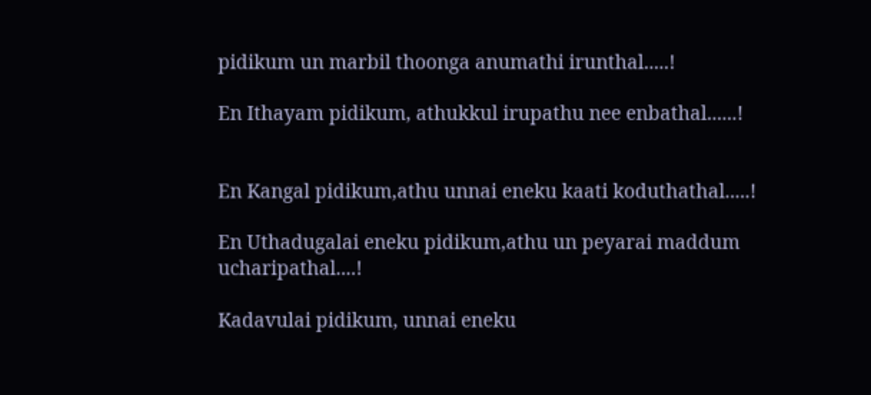pidikum un marbil thoonga anumathi irunthal.....!

En Ithayam pidikum, athukkul irupathu nee enbathal......!


En Kangal pidikum,athu unnai eneku kaati koduthathal.....!

En Uthadugalai eneku pidikum,athu un peyarai maddum ucharipathal....!

Kadavulai pidikum, unnai eneku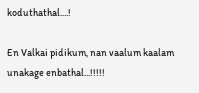koduthathal....!

En Valkai pidikum, nan vaalum kaalam unakage enbathal...!!!!!